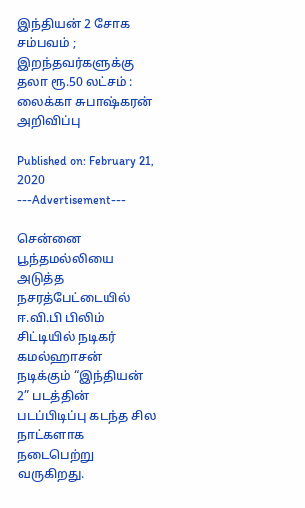இந்தியன் 2 சோக சம்பவம் ; இறந்தவர்களுக்கு தலா ரூ.50 லட்சம் : லைக்கா சுபாஷ்கரன் அறிவிப்பு

Published on: February 21, 2020
---Advertisement---

சென்னை பூந்தமல்லியை அடுத்த நசரத்பேட்டையில் ஈ.வி.பி பிலிம் சிட்டியில் நடிகர் கமல்ஹாசன் நடிக்கும் “இந்தியன் 2” படத்தின் படப்பிடிப்பு கடந்த சில நாட்களாக நடைபெற்று வருகிறது.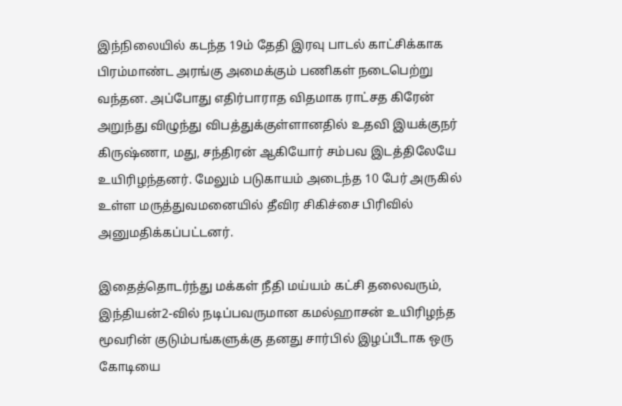இந்நிலையில் கடந்த 19ம் தேதி இரவு பாடல் காட்சிக்காக பிரம்மாண்ட அரங்கு அமைக்கும் பணிகள் நடைபெற்று வந்தன. அப்போது எதிர்பாராத விதமாக ராட்சத கிரேன் அறுந்து விழுந்து விபத்துக்குள்ளானதில் உதவி இயக்குநர் கிருஷ்ணா, மது, சந்திரன் ஆகியோர் சம்பவ இடத்திலேயே உயிரிழந்தனர். மேலும் படுகாயம் அடைந்த 10 பேர் அருகில் உள்ள மருத்துவமனையில் தீவிர சிகிச்சை பிரிவில் அனுமதிக்கப்பட்டனர்.

இதைத்தொடர்ந்து மக்கள் நீதி மய்யம் கட்சி தலைவரும், இந்தியன்2-வில் நடிப்பவருமான கமல்ஹாசன் உயிரிழந்த மூவரின் குடும்பங்களுக்கு தனது சார்பில் இழப்பீடாக ஒரு கோடியை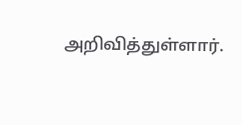அறிவித்துள்ளார்.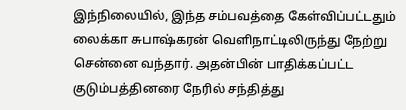இந்நிலையில், இந்த சம்பவத்தை கேள்விப்பட்டதும் லைக்கா சுபாஷ்கரன் வெளிநாட்டிலிருந்து நேற்று சென்னை வந்தார். அதன்பின் பாதிக்கப்பட்ட குடும்பத்தினரை நேரில் சந்தித்து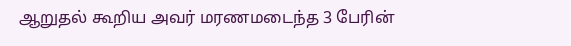ஆறுதல் கூறிய அவர் மரணமடைந்த 3 பேரின்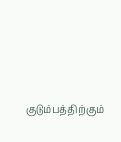குடும்பத்திற்கும்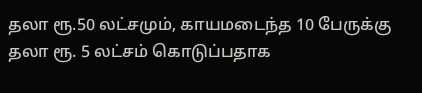தலா ரூ.50 லட்சமும், காயமடைந்த 10 பேருக்கு தலா ரூ. 5 லட்சம் கொடுப்பதாக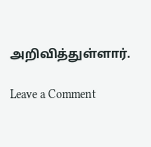அறிவித்துள்ளார்.

Leave a Comment